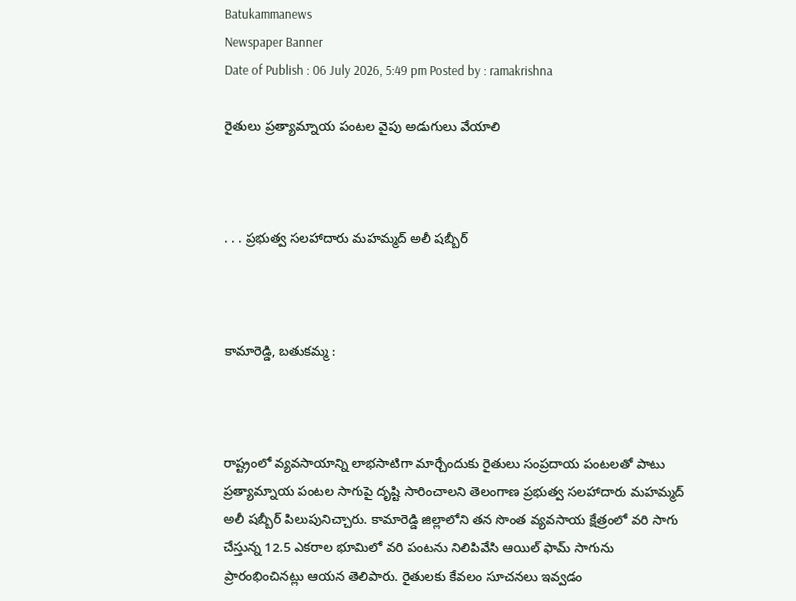Batukammanews
Newspaper Banner
Date of Publish : 06 July 2026, 5:49 pm Posted by : ramakrishna

రైతులు ప్రత్యామ్నాయ పంటల వైపు అడుగులు వేయాలి



. . . ప్రభుత్వ సలహాదారు మహమ్మద్ అలీ షబ్బీర్



కామారెడ్డి, బతుకమ్మ :



రాష్ట్రంలో వ్యవసాయాన్ని లాభసాటిగా మార్చేందుకు రైతులు సంప్రదాయ పంటలతో పాటు ప్రత్యామ్నాయ పంటల సాగుపై దృష్టి సారించాలని తెలంగాణ ప్రభుత్వ సలహాదారు మహమ్మద్ అలీ షబ్బీర్ పిలుపునిచ్చారు. కామారెడ్డి జిల్లాలోని తన సొంత వ్యవసాయ క్షేత్రంలో వరి సాగు చేస్తున్న 12.5 ఎకరాల భూమిలో వరి పంటను నిలిపివేసి ఆయిల్ ఫామ్ సాగును ప్రారంభించినట్లు ఆయన తెలిపారు. రైతులకు కేవలం సూచనలు ఇవ్వడం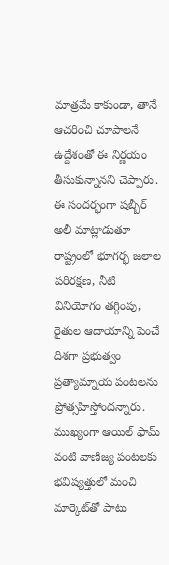మాత్రమే కాకుండా, తానే ఆచరించి చూపాలనే ఉద్దేశంతో ఈ నిర్ణయం తీసుకున్నానని చెప్పారు. ఈ సందర్భంగా షబ్బీర్ అలీ మాట్లాడుతూ రాష్ట్రంలో భూగర్భ జలాల పరిరక్షణ, నీటి వినియోగం తగ్గింపు, రైతుల ఆదాయాన్ని పెంచే దిశగా ప్రభుత్వం ప్రత్యామ్నాయ పంటలను ప్రోత్సహిస్తోందన్నారు. ముఖ్యంగా ఆయిల్ ఫామ్ వంటి వాణిజ్య పంటలకు భవిష్యత్తులో మంచి మార్కెట్‌తో పాటు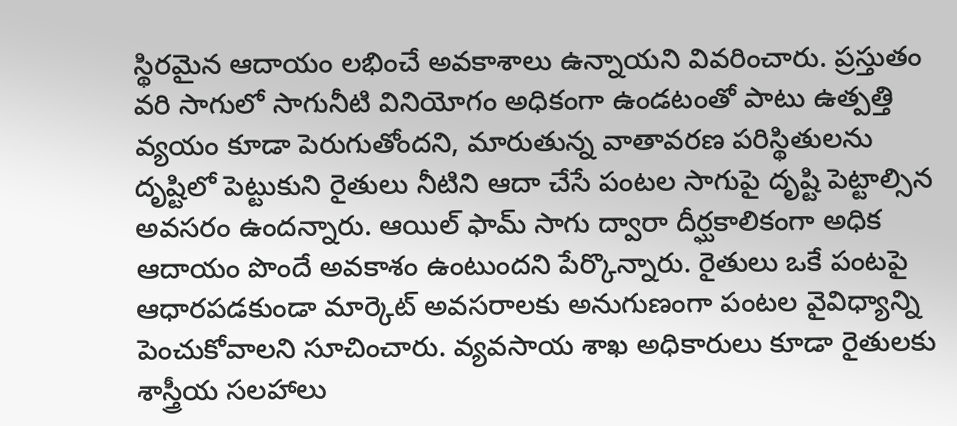స్థిరమైన ఆదాయం లభించే అవకాశాలు ఉన్నాయని వివరించారు. ప్రస్తుతం వరి సాగులో సాగునీటి వినియోగం అధికంగా ఉండటంతో పాటు ఉత్పత్తి వ్యయం కూడా పెరుగుతోందని, మారుతున్న వాతావరణ పరిస్థితులను దృష్టిలో పెట్టుకుని రైతులు నీటిని ఆదా చేసే పంటల సాగుపై దృష్టి పెట్టాల్సిన అవసరం ఉందన్నారు. ఆయిల్ ఫామ్ సాగు ద్వారా దీర్ఘకాలికంగా అధిక ఆదాయం పొందే అవకాశం ఉంటుందని పేర్కొన్నారు. రైతులు ఒకే పంటపై ఆధారపడకుండా మార్కెట్ అవసరాలకు అనుగుణంగా పంటల వైవిధ్యాన్ని పెంచుకోవాలని సూచించారు. వ్యవసాయ శాఖ అధికారులు కూడా రైతులకు శాస్త్రీయ సలహాలు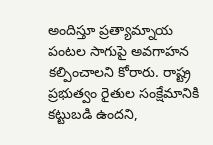అందిస్తూ ప్రత్యామ్నాయ పంటల సాగుపై అవగాహన కల్పించాలని కోరారు. రాష్ట్ర ప్రభుత్వం రైతుల సంక్షేమానికి కట్టుబడి ఉందని,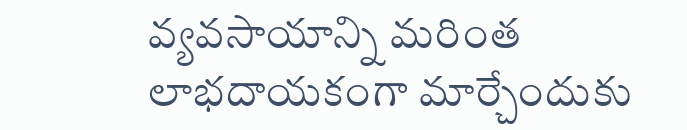వ్యవసాయాన్ని మరింత లాభదాయకంగా మార్చేందుకు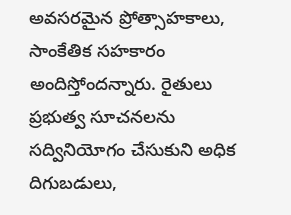అవసరమైన ప్రోత్సాహకాలు, సాంకేతిక సహకారం అందిస్తోందన్నారు. రైతులు ప్రభుత్వ సూచనలను సద్వినియోగం చేసుకుని అధిక దిగుబడులు,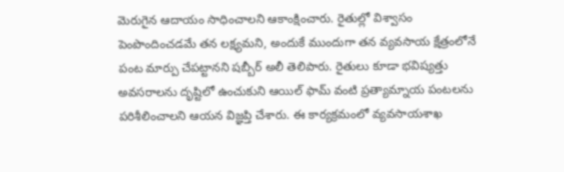మెరుగైన ఆదాయం సాధించాలని ఆకాంక్షించారు. రైతుల్లో విశ్వాసం పెంపొందించడమే తన లక్ష్యమని, అందుకే ముందుగా తన వ్యవసాయ క్షేత్రంలోనే పంట మార్పు చేపట్టానని షబ్బీర్ అలీ తెలిపారు. రైతులు కూడా భవిష్యత్తు అవసరాలను దృష్టిలో ఉంచుకుని ఆయిల్ ఫామ్ వంటి ప్రత్యామ్నాయ పంటలను పరిశీలించాలని ఆయన విజ్ఞప్తి చేశారు. ఈ కార్యక్రమంలో వ్యవసాయశాఖ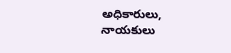అధికారులు, నాయకులు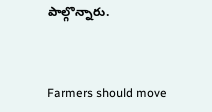పాల్గొన్నారు.



Farmers should move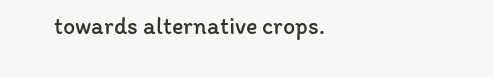towards alternative crops.